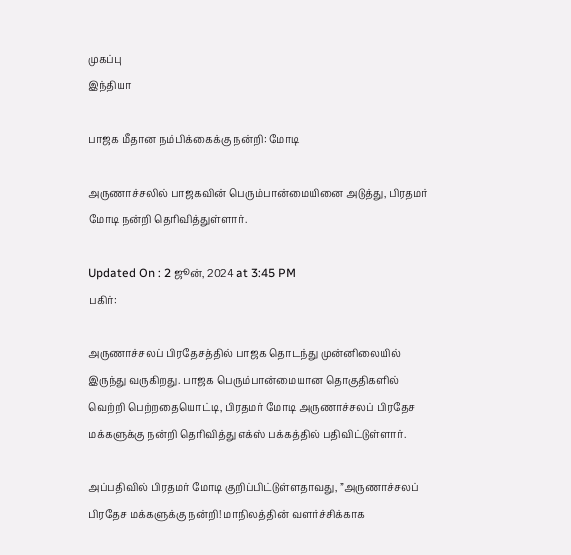முகப்பு
இந்தியா

பாஜக மீதான நம்பிக்கைக்கு நன்றி: மோடி

அருணாச்சலில் பாஜகவின் பெரும்பான்மையினை அடுத்து, பிரதமர் மோடி நன்றி தெரிவித்துள்ளார்.

Updated On : 2 ஜூன், 2024 at 3:45 PM
பகிர்:

அருணாச்சலப் பிரதேசத்தில் பாஜக தொடந்து முன்னிலையில் இருந்து வருகிறது. பாஜக பெரும்பான்மையான தொகுதிகளில் வெற்றி பெற்றதையொட்டி, பிரதமர் மோடி அருணாச்சலப் பிரதேச மக்களுக்கு நன்றி தெரிவித்து எக்ஸ் பக்கத்தில் பதிவிட்டுள்ளார்.

அப்பதிவில் பிரதமர் மோடி குறிப்பிட்டுள்ளதாவது, ”அருணாச்சலப் பிரதேச மக்களுக்கு நன்றி! மாநிலத்தின் வளர்ச்சிக்காக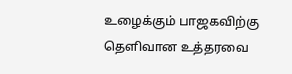உழைக்கும் பாஜகவிற்கு தெளிவான உத்தரவை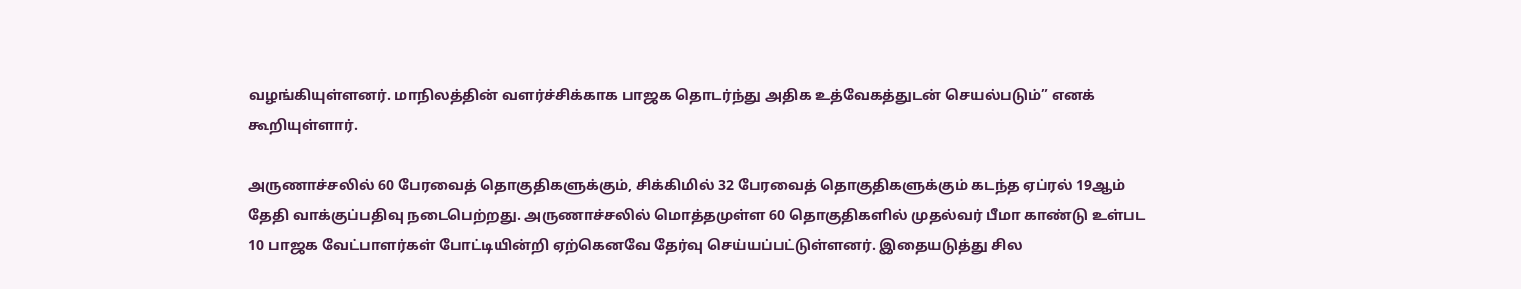வழங்கியுள்ளனர். மாநிலத்தின் வளர்ச்சிக்காக பாஜக தொடர்ந்து அதிக உத்வேகத்துடன் செயல்படும்” எனக் கூறியுள்ளார்.

அருணாச்சலில் 60 பேரவைத் தொகுதிகளுக்கும், சிக்கிமில் 32 பேரவைத் தொகுதிகளுக்கும் கடந்த ஏப்ரல் 19ஆம் தேதி வாக்குப்பதிவு நடைபெற்றது. அருணாச்சலில் மொத்தமுள்ள 60 தொகுதிகளில் முதல்வர் பீமா காண்டு உள்பட 10 பாஜக வேட்பாளர்கள் போட்டியின்றி ஏற்கெனவே தேர்வு செய்யப்பட்டுள்ளனர். இதையடுத்து சில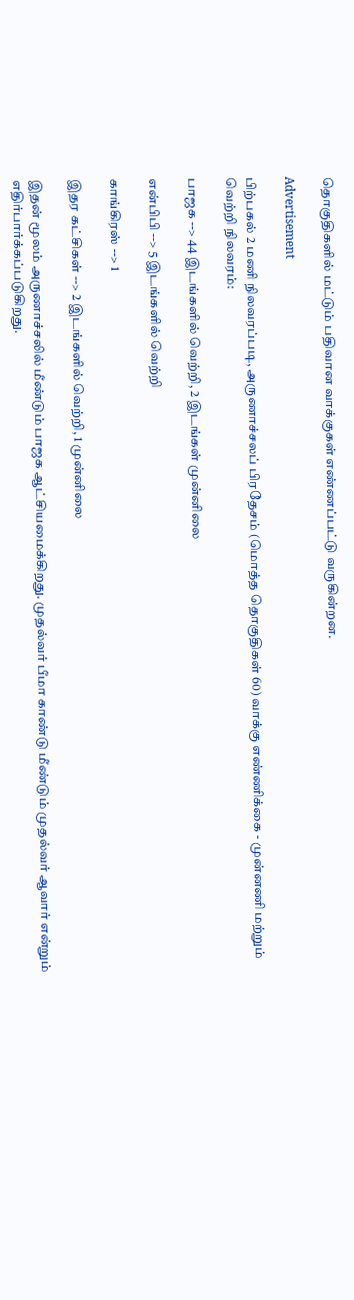தொகுதிகளில் மட்டும் பதிவான வாக்குகள் எண்ணப்பட்டு வருகின்றன.

Advertisement

பிற்பகல் 2 மணி நிலவரப்படி, அருணாச்சலப் பிரதேசம் (மொத்த தொகுதிகள் 60) வாக்கு எண்ணிக்கை - முன்னணி மற்றும் வெற்றி நிலவரம்:

பாஜக --> 44 இடங்களில் வெற்றி, 2 இடங்கள் முன்னிலை

என்பிபி --> 5 இடங்களில் வெற்றி

காங்கிரஸ் --> 1

இதர கட்சிகள் --> 2 இடங்களில் வெற்றி, 1 முன்னிலை

இதன் மூலம் அருணாச்சலில் மீண்டும் பாஜக ஆட்சியமைக்கிறது. முதல்வர் பீமா காண்டு மீண்டும் முதல்வர் ஆவார் என்றும் எதிர்பார்க்கப்படுகிறது.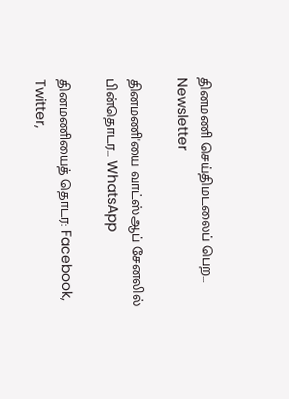தினமணி செய்திமடலைப் பெற... Newsletter

தினமணி'யை வாட்ஸ்ஆப் சேனலில் பின்தொடர... WhatsApp

தினமணியைத் தொடர: Facebook, Twitter,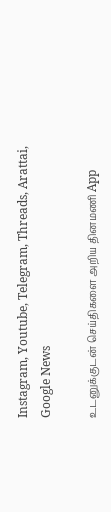Instagram, Youtube, Telegram, Threads, Arattai, Google News

உடனுக்குடன் செய்திகளை அறிய தினமணி App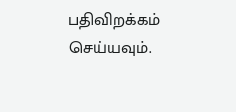பதிவிறக்கம் செய்யவும்.